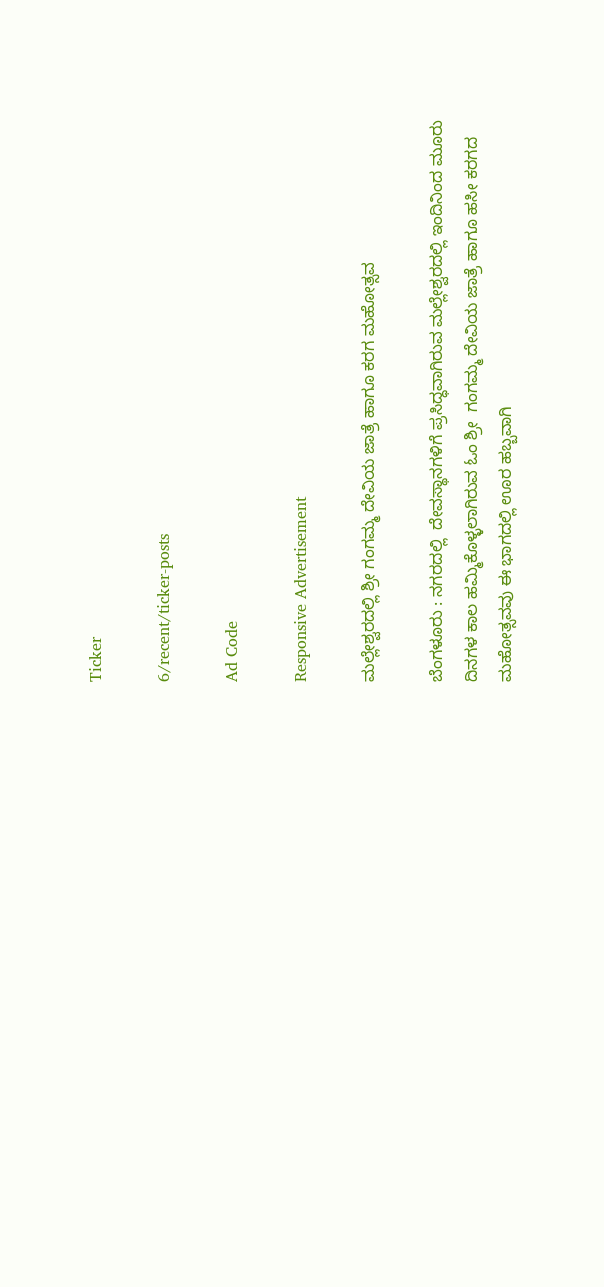Ticker

6/recent/ticker-posts

Ad Code

Responsive Advertisement

ಮಲ್ಲೇಶ್ವರದಲ್ಲಿ ಶ್ರೀ ಗಂಗಮ್ಮ ದೇವಿಯ ಜಾತ್ರೆ ಹಾಗೂ ಕರಗ ಮಹೋತ್ಸವ

ಬೆಂಗಳೂರು : ನಗರದಲ್ಲಿ  ದೇವಸ್ಥಾನಗಳಿಗೆ ಪ್ರಸಿದ್ಧವಾಗಿರುವ ಮಲ್ಲೇಶ್ವರದಲ್ಲಿ ಇಂದಿನಿಂದ ಮೂರು ದಿನಗಳ ಕಾಲ ಹಮ್ಮಿಕೊಳ್ಳಲಾಗಿರುವ ಓಂ ಶ್ರೀ  ಗಂಗಮ್ಮ ದೇವಿಯ ಜಾತ್ರೆ ಹಾಗೂ ಹಸೀ ಕರಗದ ಮಹೋತ್ಸವವು ಈ ಭಾಗದಲ್ಲಿ ಊರ ಹಬ್ಬವಾಗಿ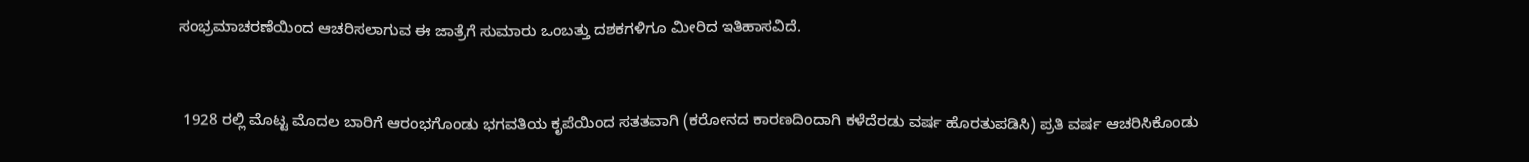ಸಂಭ್ರಮಾಚರಣೆಯಿಂದ ಆಚರಿಸಲಾಗುವ ಈ ಜಾತ್ರೆಗೆ ಸುಮಾರು ಒಂಬತ್ತು ದಶಕಗಳಿಗೂ ಮೀರಿದ ಇತಿಹಾಸವಿದೆ.


 1928 ರಲ್ಲಿ ಮೊಟ್ಟ ಮೊದಲ ಬಾರಿಗೆ ಆರಂಭಗೊಂಡು ಭಗವತಿಯ ಕೃಪೆಯಿಂದ ಸತತವಾಗಿ (ಕರೋನದ ಕಾರಣದಿಂದಾಗಿ ಕಳೆದೆರಡು ವರ್ಷ ಹೊರತುಪಡಿಸಿ) ಪ್ರತಿ ವರ್ಷ ಆಚರಿಸಿಕೊಂಡು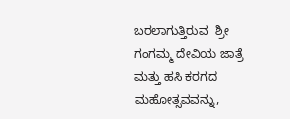ಬರಲಾಗುತ್ತಿರುವ  ಶ್ರೀ ಗಂಗಮ್ಮ ದೇವಿಯ ಜಾತ್ರೆ ಮತ್ತು ಹಸಿ ಕರಗದ ಮಹೋತ್ಸವವನ್ನು,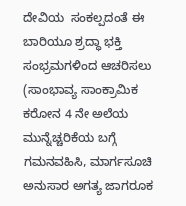ದೇವಿಯ  ಸಂಕಲ್ಪದಂತೆ ಈ ಬಾರಿಯೂ ಶ್ರದ್ಧಾ ಭಕ್ತಿ ಸಂಭ್ರಮಗಳಿಂದ ಆಚರಿಸಲು (ಸಾಂಭಾವ್ಯ ಸಾಂಕ್ರಾಮಿಕ ಕರೋನ 4 ನೇ ಅಲೆಯ ಮುನ್ನೆಚ್ಚರಿಕೆಯ ಬಗ್ಗೆ ಗಮನವಹಿಸಿ, ಮಾರ್ಗಸೂಚಿ ಅನುಸಾರ ಅಗತ್ಯ ಜಾಗರೂಕ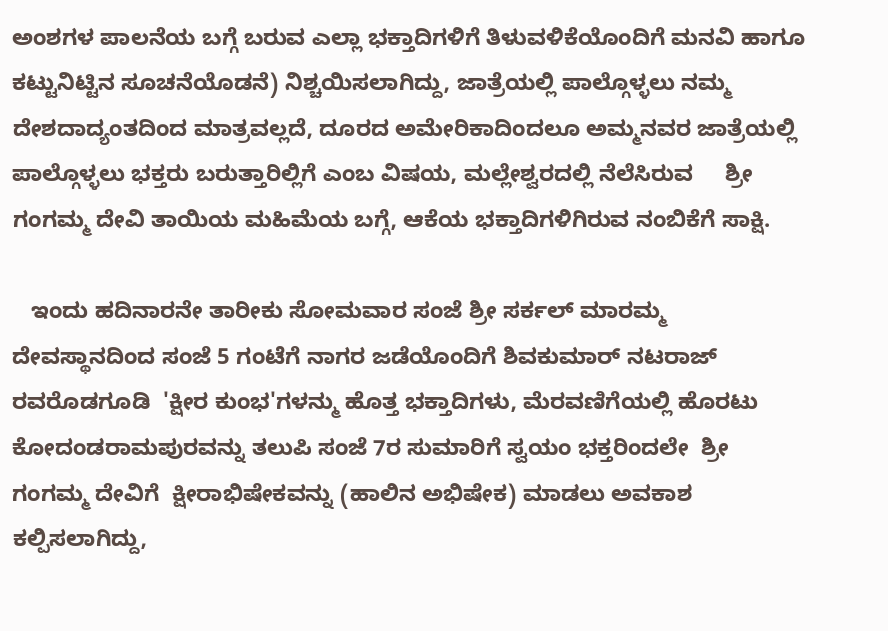ಅಂಶಗಳ ಪಾಲನೆಯ ಬಗ್ಗೆ ಬರುವ ಎಲ್ಲಾ ಭಕ್ತಾದಿಗಳಿಗೆ ತಿಳುವಳಿಕೆಯೊಂದಿಗೆ ಮನವಿ ಹಾಗೂ ಕಟ್ಟುನಿಟ್ಟಿನ ಸೂಚನೆಯೊಡನೆ) ನಿಶ್ಚಯಿಸಲಾಗಿದ್ದು, ಜಾತ್ರೆಯಲ್ಲಿ ಪಾಲ್ಗೊಳ್ಳಲು ನಮ್ಮ ದೇಶದಾದ್ಯಂತದಿಂದ ಮಾತ್ರವಲ್ಲದೆ, ದೂರದ ಅಮೇರಿಕಾದಿಂದಲೂ ಅಮ್ಮನವರ ಜಾತ್ರೆಯಲ್ಲಿ ಪಾಲ್ಗೊಳ್ಳಲು ಭಕ್ತರು ಬರುತ್ತಾರಿಲ್ಲಿಗೆ ಎಂಬ ವಿಷಯ, ಮಲ್ಲೇಶ್ವರದಲ್ಲಿ ನೆಲೆಸಿರುವ     ಶ್ರೀ ಗಂಗಮ್ಮ ದೇವಿ ತಾಯಿಯ ಮಹಿಮೆಯ ಬಗ್ಗೆ, ಆಕೆಯ ಭಕ್ತಾದಿಗಳಿಗಿರುವ ನಂಬಿಕೆಗೆ ಸಾಕ್ಷಿ.

   ಇಂದು ಹದಿನಾರನೇ ತಾರೀಕು ಸೋಮವಾರ ಸಂಜೆ ಶ್ರೀ ಸರ್ಕಲ್ ಮಾರಮ್ಮ ದೇವಸ್ಥಾನದಿಂದ ಸಂಜೆ 5 ಗಂಟೆಗೆ ನಾಗರ ಜಡೆಯೊಂದಿಗೆ ಶಿವಕುಮಾರ್ ನಟರಾಜ್ ರವರೊಡಗೂಡಿ  'ಕ್ಷೀರ ಕುಂಭ'ಗಳನ್ಮು ಹೊತ್ತ ಭಕ್ತಾದಿಗಳು, ಮೆರವಣಿಗೆಯಲ್ಲಿ ಹೊರಟು ಕೋದಂಡರಾಮಪುರವನ್ನು ತಲುಪಿ ಸಂಜೆ 7ರ ಸುಮಾರಿಗೆ ಸ್ವಯಂ ಭಕ್ತರಿಂದಲೇ  ಶ್ರೀ ಗಂಗಮ್ಮ ದೇವಿಗೆ  ಕ್ಷೀರಾಭಿಷೇಕವನ್ನು (ಹಾಲಿನ ಅಭಿಷೇಕ) ಮಾಡಲು ಅವಕಾಶ ಕಲ್ಪಿಸಲಾಗಿದ್ದು,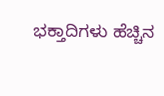ಭಕ್ತಾದಿಗಳು ಹೆಚ್ಚಿನ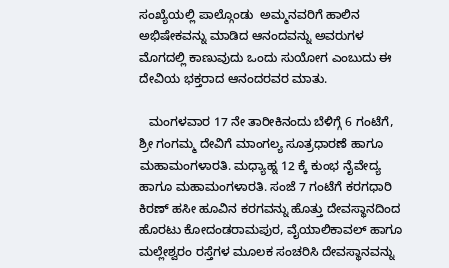ಸಂಖ್ಯೆಯಲ್ಲಿ ಪಾಲ್ಗೊಂಡು  ಅಮ್ಮನವರಿಗೆ ಹಾಲಿನ ಅಭಿಷೇಕವನ್ನು ಮಾಡಿದ ಆನಂದವನ್ನು ಅವರುಗಳ ಮೊಗದಲ್ಲಿ ಕಾಣುವುದು ಒಂದು ಸುಯೋಗ ಎಂಬುದು ಈ ದೇವಿಯ ಭಕ್ತರಾದ ಆನಂದರವರ ಮಾತು.

   ಮಂಗಳವಾರ 17 ನೇ ತಾರೀಕಿನಂದು ಬೆಳಿಗ್ಗೆ 6 ಗಂಟೆಗೆ, ಶ್ರೀ ಗಂಗಮ್ಮ ದೇವಿಗೆ ಮಾಂಗಲ್ಯ ಸೂತ್ರಧಾರಣೆ ಹಾಗೂ ಮಹಾಮಂಗಳಾರತಿ. ಮಧ್ಯಾಹ್ನ 12 ಕ್ಕೆ ಕುಂಭ ನೈವೇದ್ಯ ಹಾಗೂ ಮಹಾಮಂಗಳಾರತಿ. ಸಂಜೆ 7 ಗಂಟೆಗೆ ಕರಗಧಾರಿ ಕಿರಣ್ ಹಸೀ ಹೂವಿನ ಕರಗವನ್ನು ಹೊತ್ತು ದೇವಸ್ಥಾನದಿಂದ ಹೊರಟು ಕೋದಂಡರಾಮಪುರ, ವೈಯಾಲಿಕಾವಲ್ ಹಾಗೂ ಮಲ್ಲೇಶ್ವರಂ ರಸ್ತೆಗಳ ಮೂಲಕ ಸಂಚರಿಸಿ ದೇವಸ್ಥಾನವನ್ನು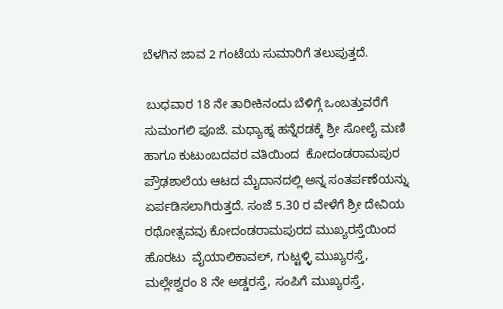ಬೆಳಗಿನ ಜಾವ 2 ಗಂಟೆಯ ಸುಮಾರಿಗೆ ತಲುಪುತ್ತದೆ.

 ಬುಧವಾರ 18 ನೇ ತಾರೀಕಿನಂದು ಬೆಳಿಗ್ಗೆ ಒಂಬತ್ತುವರೆಗೆ ಸುಮಂಗಲಿ ಪೂಜೆ. ಮಧ್ಯಾಹ್ನ ಹನ್ನೆರಡಕ್ಕೆ ಶ್ರೀ ಸೋಲೈ ಮಣಿ ಹಾಗೂ ಕುಟುಂಬದವರ ವತಿಯಿಂದ  ಕೋದಂಡರಾಮಪುರ ಪ್ರೌಢಶಾಲೆಯ ಆಟದ ಮೈದಾನದಲ್ಲಿ ಅನ್ನ ಸಂತರ್ಪಣೆಯನ್ನು ಏರ್ಪಡಿಸಲಾಗಿರುತ್ತದೆ. ಸಂಜೆ 5.30 ರ ವೇಳೆಗೆ ಶ್ರೀ ದೇವಿಯ ರಥೋತ್ಸವವು ಕೋದಂಡರಾಮಪುರದ ಮುಖ್ಯರಸ್ತೆಯಿಂದ ಹೊರಟು  ವೈಯಾಲಿಕಾವಲ್, ಗುಟ್ಟಳ್ಳಿ ಮುಖ್ಯರಸ್ತೆ, ಮಲ್ಲೇಶ್ವರಂ 8 ನೇ ಅಡ್ಡರಸ್ತೆ, ಸಂಪಿಗೆ ಮುಖ್ಯರಸ್ತೆ,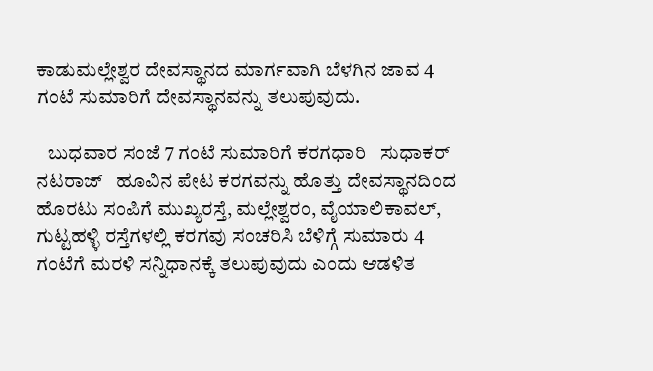ಕಾಡುಮಲ್ಲೇಶ್ವರ ದೇವಸ್ಥಾನದ ಮಾರ್ಗವಾಗಿ ಬೆಳಗಿನ ಜಾವ 4 ಗಂಟೆ ಸುಮಾರಿಗೆ ದೇವಸ್ಥಾನವನ್ನು ತಲುಪುವುದು.

   ಬುಧವಾರ ಸಂಜೆ 7 ಗಂಟೆ ಸುಮಾರಿಗೆ ಕರಗಧಾರಿ   ಸುಧಾಕರ್ ನಟರಾಜ್   ಹೂವಿನ ಪೇಟ ಕರಗವನ್ನು ಹೊತ್ತು ದೇವಸ್ಥಾನದಿಂದ ಹೊರಟು ಸಂಪಿಗೆ ಮುಖ್ಯರಸ್ತೆ, ಮಲ್ಲೇಶ್ವರಂ, ವೈಯಾಲಿಕಾವಲ್, ಗುಟ್ಟಹಳ್ಳಿ ರಸ್ತೆಗಳಲ್ಲಿ ಕರಗವು ಸಂಚರಿಸಿ ಬೆಳಿಗ್ಗೆ ಸುಮಾರು 4 ಗಂಟೆಗೆ ಮರಳಿ ಸನ್ನಿಧಾನಕ್ಕೆ ತಲುಪುವುದು ಎಂದು ಆಡಳಿತ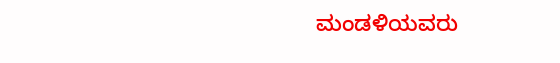ಮಂಡಳಿಯವರು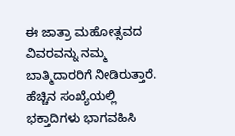ಈ ಜಾತ್ರಾ ಮಹೋತ್ಸವದ ವಿವರವನ್ನು ನಮ್ಮ ಬಾತ್ಮಿದಾರರಿಗೆ ನೀಡಿರುತ್ತಾರೆ. ಹೆಚ್ಚಿನ ಸಂಖ್ಯೆಯಲ್ಲಿ ಭಕ್ತಾದಿಗಳು ಭಾಗವಹಿಸಿ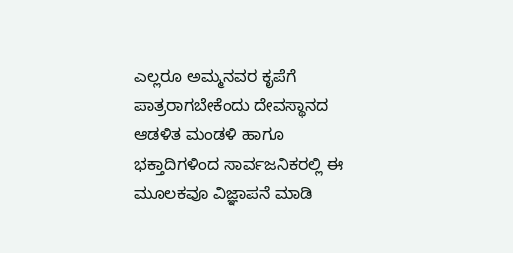ಎಲ್ಲರೂ ಅಮ್ಮನವರ ಕೃಪೆಗೆ ಪಾತ್ರರಾಗಬೇಕೆಂದು ದೇವಸ್ಥಾನದ ಆಡಳಿತ ಮಂಡಳಿ ಹಾಗೂ ಭಕ್ತಾದಿಗಳಿಂದ ಸಾರ್ವಜನಿಕರಲ್ಲಿ ಈ ಮೂಲಕವೂ ವಿಜ್ಞಾಪನೆ ಮಾಡಿ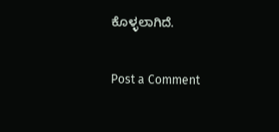ಕೊಳ್ಳಲಾಗಿದೆ.

Post a Comment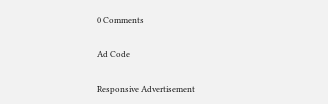0 Comments

Ad Code

Responsive Advertisement